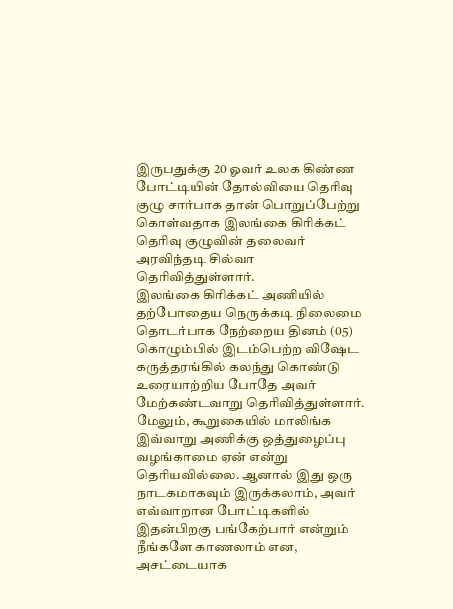இருபதுக்கு 20 ஓவர் உலக கிண்ண போட்டியின் தோல்வியை தெரிவு குழு சார்பாக தான் பொறுப்பேற்று கொள்வதாக இலங்கை கிரிக்கட் தெரிவு குழுவின் தலைவர் அரவிந்தடி சில்வா தெரிவித்துள்ளார்.
இலங்கை கிரிக்கட் அணியில் தற்போதைய நெருக்கடி நிலைமை தொடர்பாக நேற்றைய தினம் (05) கொழும்பில் இடம்பெற்ற விஷேட கருத்தரங்கில் கலந்து கொண்டு உரையாற்றிய போதே அவர் மேற்கண்டவாறு தெரிவித்துள்ளார்.
மேலும், கூறுகையில் மாலிங்க இவ்வாறு அணிக்கு ஒத்துழைப்பு வழங்காமை ஏன் என்று தெரியவில்லை. ஆனால் இது ஒரு நாடகமாகவும் இருக்கலாம், அவர் எவ்வாறான போட்டிகளில் இதன்பிறகு பங்கேற்பார் என்றும் நீங்களே காணலாம் என, அசட்டையாக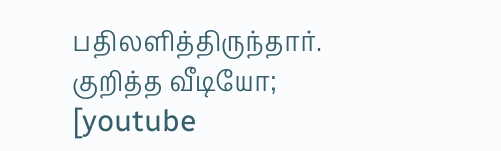பதிலளித்திருந்தார்.
குறித்த வீடியோ;
[youtube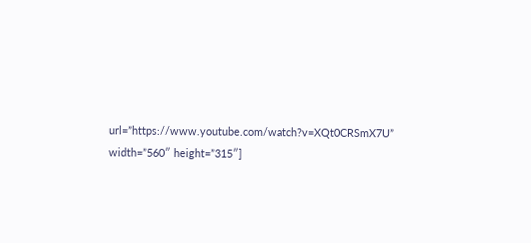url=”https://www.youtube.com/watch?v=XQt0CRSmX7U” width=”560″ height=”315″]